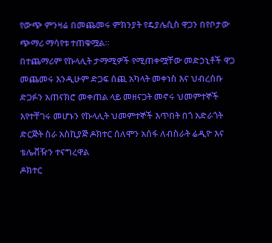የውጭ ምንዛሬ በመጨመሩ ምክንያት የዴያሌሲስ ዋጋን በየቦታው ጭማሪ ማሳየቱ ተጠቁሟል።
በተጨማሪም የኩላሊት ታማሚዎች የሚጠቀሟቸው መድኃኒቶች ዋጋ መጨመሩ እንዲሁም ድጋፍ ሰጪ አካላት መቀነስ እና ህብረሰቡ ድጋፉን አጠናክሮ መቀጠል ላይ መዘናጋት መኖሩ ህመምተኞች እየተቸገሩ መሆኑን የኩላሊት ህመምተኞች እጥበት በጎ አድራጎት ድርጅት ስራ አስኪያጅ ዶክተር ሰለሞን አሰፋ ለብስራት ሬዲዮ እና ቴሌቭዥን ተናግረዋል
ዶክተር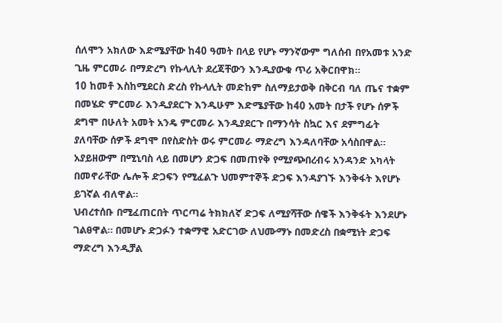ሰለሞን አክለው እድሜያቸው ከ40 ዓመት በላይ የሆኑ ማንኛውም ግለሰብ በየአመቱ አንድ ጊዜ ምርመራ በማድረግ የኩላሊት ደረጃቸውን እንዲያውቁ ጥሪ አቅርበዋክ።
10 ከመቶ እስከሚደርስ ድረስ የኩላሊት መድከም ስለማይታወቅ በቅርብ ባለ ጤና ተቋም በመሄድ ምርመራ እንዲያደርጉ እንዲሁም እድሜያቸው ከ40 አመት በታች የሆኑ ሰዎች ደግሞ በሁለት አመት አንዴ ምርመራ እንዲያደርጉ በማንሳት ስኳር እና ደምግፊት ያለባቸው ሰዎች ደግሞ በየስድስት ወሩ ምርመራ ማድረግ እንዳለባቸው አሳስበዋል።
አያይዘውም በሚኒባስ ላይ በመሆን ድጋፍ በመጠየቅ የሚያጭበረብሩ አንዳንድ አካላት በመኖራቸው ሌሎች ድጋፍን የሚፈልጉ ህመምተኞች ድጋፍ እንዳያገኙ እንቅፋት እየሆኑ ይገኛል ብለዋል።
ህብረተሰቡ በሚፈጠርበት ጥርጣሬ ትክክለኛ ድጋፍ ለሚያሻቸው ሰዌች እንቅፋት እንደሆኑ ገልፀዋል። በመሆኑ ድጋፉን ተቋማዊ አድርገው ለህሙማኑ በመድረስ በቋሚነት ድጋፍ ማድረግ እንዲቻል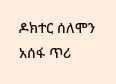ዶክተር ሰለሞን አሰፋ ጥሪ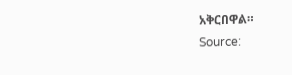አቅርበዋል።
Source: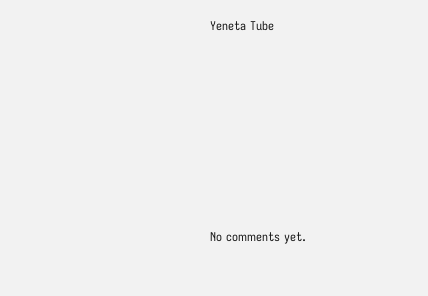Yeneta Tube









No comments yet.